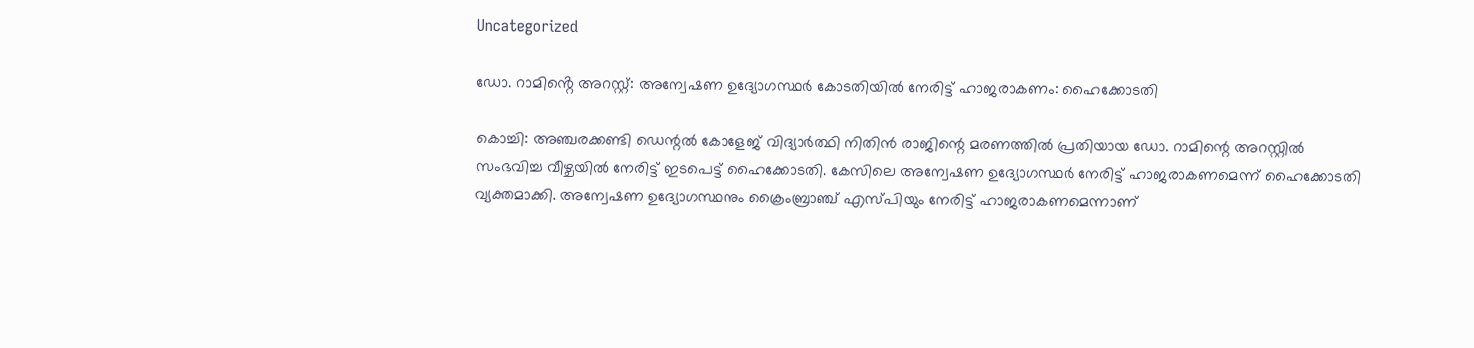Uncategorized

ഡോ. റാമിൻ്റെ അറസ്റ്റ്: അന്വേഷണ ഉദ്യോഗസ്ഥർ കോടതിയിൽ നേരിട്ട് ഹാജരാകണം: ഹൈക്കോടതി

കൊച്ചി: അഞ്ചരക്കണ്ടി ഡെന്റല്‍ കോളേജ് വിദ്യാര്‍ത്ഥി നിതിന്‍ രാജിന്റെ മരണത്തില്‍ പ്രതിയായ ഡോ. റാമിന്റെ അറസ്റ്റില്‍ സംഭവിച്ച വീഴ്ചയില്‍ നേരിട്ട് ഇടപെട്ട് ഹൈക്കോടതി. കേസിലെ അന്വേഷണ ഉദ്യോഗസ്ഥര്‍ നേരിട്ട് ഹാജരാകണമെന്ന് ഹൈക്കോടതി വ്യക്തമാക്കി. അന്വേഷണ ഉദ്യോഗസ്ഥനും ക്രൈംബ്രാഞ്ച് എസ്പിയും നേരിട്ട് ഹാജരാകണമെന്നാണ്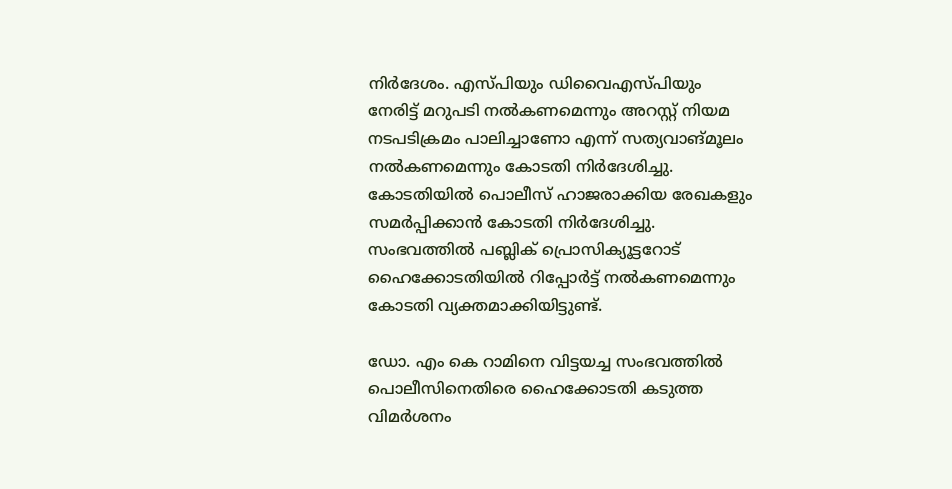നിര്‍ദേശം. എസ്പിയും ഡിവൈഎസ്പിയും നേരിട്ട് മറുപടി നല്‍കണമെന്നും അറസ്റ്റ് നിയമ നടപടിക്രമം പാലിച്ചാണോ എന്ന് സത്യവാങ്മൂലം നല്‍കണമെന്നും കോടതി നിർദേശിച്ചു. കോടതിയില്‍ പൊലീസ് ഹാജരാക്കിയ രേഖകളും സമര്‍പ്പിക്കാന്‍ കോടതി നിര്‍ദേശിച്ചു. സംഭവത്തില്‍ പബ്ലിക് പ്രൊസിക്യൂട്ടറോട് ഹൈക്കോടതിയില്‍ റിപ്പോര്‍ട്ട് നല്‍കണമെന്നും കോടതി വ്യക്തമാക്കിയിട്ടുണ്ട്.

ഡോ. എം കെ റാമിനെ വിട്ടയച്ച സംഭവത്തില്‍ പൊലീസിനെതിരെ ഹൈക്കോടതി കടുത്ത വിമര്‍ശനം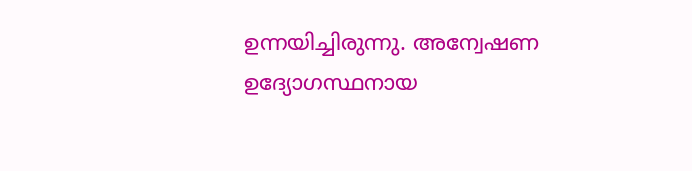ഉന്നയിച്ചിരുന്നു. അന്വേഷണ ഉദ്യോഗസ്ഥനായ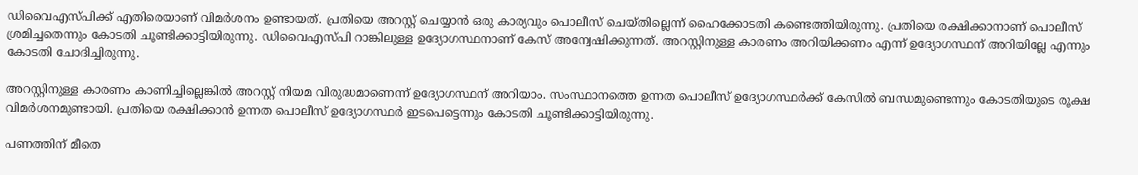ഡിവൈഎസ്പിക്ക് എതിരെയാണ് വിമര്‍ശനം ഉണ്ടായത്. പ്രതിയെ അറസ്റ്റ് ചെയ്യാന്‍ ഒരു കാര്യവും പൊലീസ് ചെയ്തില്ലെന്ന് ഹൈക്കോടതി കണ്ടെത്തിയിരുന്നു. പ്രതിയെ രക്ഷിക്കാനാണ് പൊലീസ് ശ്രമിച്ചതെന്നും കോടതി ചൂണ്ടിക്കാട്ടിയിരുന്നു. ഡിവൈഎസ്പി റാങ്കിലുള്ള ഉദ്യോഗസ്ഥനാണ് കേസ് അന്വേഷിക്കുന്നത്. അറസ്റ്റിനുള്ള കാരണം അറിയിക്കണം എന്ന് ഉദ്യോഗസ്ഥന് അറിയില്ലേ എന്നും കോടതി ചോദിച്ചിരുന്നു.

അറസ്റ്റിനുള്ള കാരണം കാണിച്ചില്ലെങ്കില്‍ അറസ്റ്റ് നിയമ വിരുദ്ധമാണെന്ന് ഉദ്യോഗസ്ഥന് അറിയാം. സംസ്ഥാനത്തെ ഉന്നത പൊലീസ് ഉദ്യോഗസ്ഥര്‍ക്ക് കേസില്‍ ബന്ധമുണ്ടെന്നും കോടതിയുടെ രൂക്ഷ വിമര്‍ശനമുണ്ടായി. പ്രതിയെ രക്ഷിക്കാന്‍ ഉന്നത പൊലീസ് ഉദ്യോഗസ്ഥര്‍ ഇടപെട്ടെന്നും കോടതി ചൂണ്ടിക്കാട്ടിയിരുന്നു.

പണത്തിന് മീതെ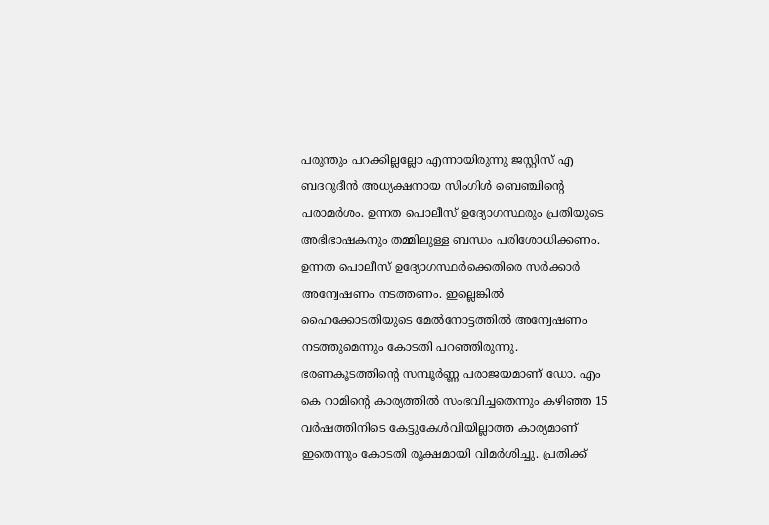പരുന്തും പറക്കില്ലല്ലോ എന്നായിരുന്നു ജസ്റ്റിസ് എ ബദറുദീന്‍ അധ്യക്ഷനായ സിംഗിള്‍ ബെഞ്ചിന്റെ പരാമര്‍ശം. ഉന്നത പൊലീസ് ഉദ്യോഗസ്ഥരും പ്രതിയുടെ അഭിഭാഷകനും തമ്മിലുള്ള ബന്ധം പരിശോധിക്കണം. ഉന്നത പൊലീസ് ഉദ്യോഗസ്ഥര്‍ക്കെതിരെ സര്‍ക്കാര്‍ അന്വേഷണം നടത്തണം. ഇല്ലെങ്കില്‍ ഹൈക്കോടതിയുടെ മേല്‍നോട്ടത്തില്‍ അന്വേഷണം നടത്തുമെന്നും കോടതി പറഞ്ഞിരുന്നു. ഭരണകൂടത്തിന്റെ സമ്പൂര്‍ണ്ണ പരാജയമാണ് ഡോ. എം കെ റാമിന്റെ കാര്യത്തില്‍ സംഭവിച്ചതെന്നും കഴിഞ്ഞ 15 വര്‍ഷത്തിനിടെ കേട്ടുകേള്‍വിയില്ലാത്ത കാര്യമാണ് ഇതെന്നും കോടതി രൂക്ഷമായി വിമര്‍ശിച്ചു. പ്രതിക്ക്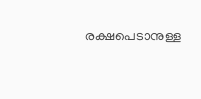രക്ഷപെടാനുള്ള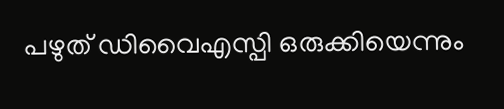പഴുത് ഡിവൈഎസ്പി ഒരുക്കിയെന്നും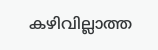കഴിവില്ലാത്ത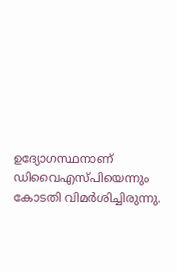ഉദ്യോഗസ്ഥനാണ് ഡിവൈഎസ്പിയെന്നും കോടതി വിമര്‍ശിച്ചിരുന്നു.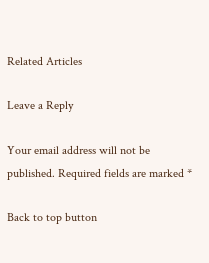Related Articles

Leave a Reply

Your email address will not be published. Required fields are marked *

Back to top button